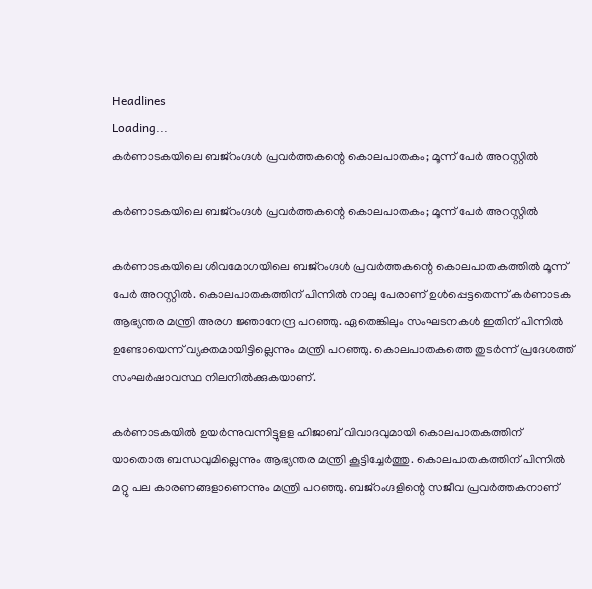Headlines
Loading...
കർണാടകയിലെ ബജ്റംഗ്ദൾ പ്രവർത്തകന്റെ കൊലപാതകം; മൂന്ന് പേർ അറസ്റ്റിൽ

കർണാടകയിലെ ബജ്റംഗ്ദൾ പ്രവർത്തകന്റെ കൊലപാതകം; മൂന്ന് പേർ അറസ്റ്റിൽ

കർണാടകയിലെ ശിവമോഗയിലെ ബജ്റംഗ്ദൾ പ്രവർത്തകന്റെ കൊലപാതകത്തിൽ മൂന്ന് പേർ അറസ്റ്റിൽ. കൊലപാതകത്തിന് പിന്നിൽ നാലു പേരാണ് ഉൾപ്പെട്ടതെന്ന് കർണാടക ആഭ്യന്തര മന്ത്രി അരഗ ജ്ഞാനേന്ദ്ര പറഞ്ഞു. ഏതെങ്കിലും സംഘടനകൾ ഇതിന് പിന്നിൽ ഉണ്ടോയെന്ന് വ്യക്തമായിട്ടില്ലെന്നും മന്ത്രി പറഞ്ഞു. കൊലപാതകത്തെ തുടർന്ന് പ്രദേശത്ത് സംഘർഷാവസ്ഥ നിലനിൽക്കുകയാണ്.

കർണാടകയിൽ ഉയർന്നുവന്നിട്ടുളള ഹിജാബ് വിവാദവുമായി കൊലപാതകത്തിന് യാതൊരു ബന്ധവുമില്ലെന്നും ആഭ്യന്തര മന്ത്രി കൂട്ടിച്ചേർത്തു. കൊലപാതകത്തിന് പിന്നിൽ മറ്റു പല കാരണങ്ങളാണെന്നും മന്ത്രി പറഞ്ഞു. ബജ്റംഗ്ദളിന്റെ സജീവ പ്രവർത്തകനാണ്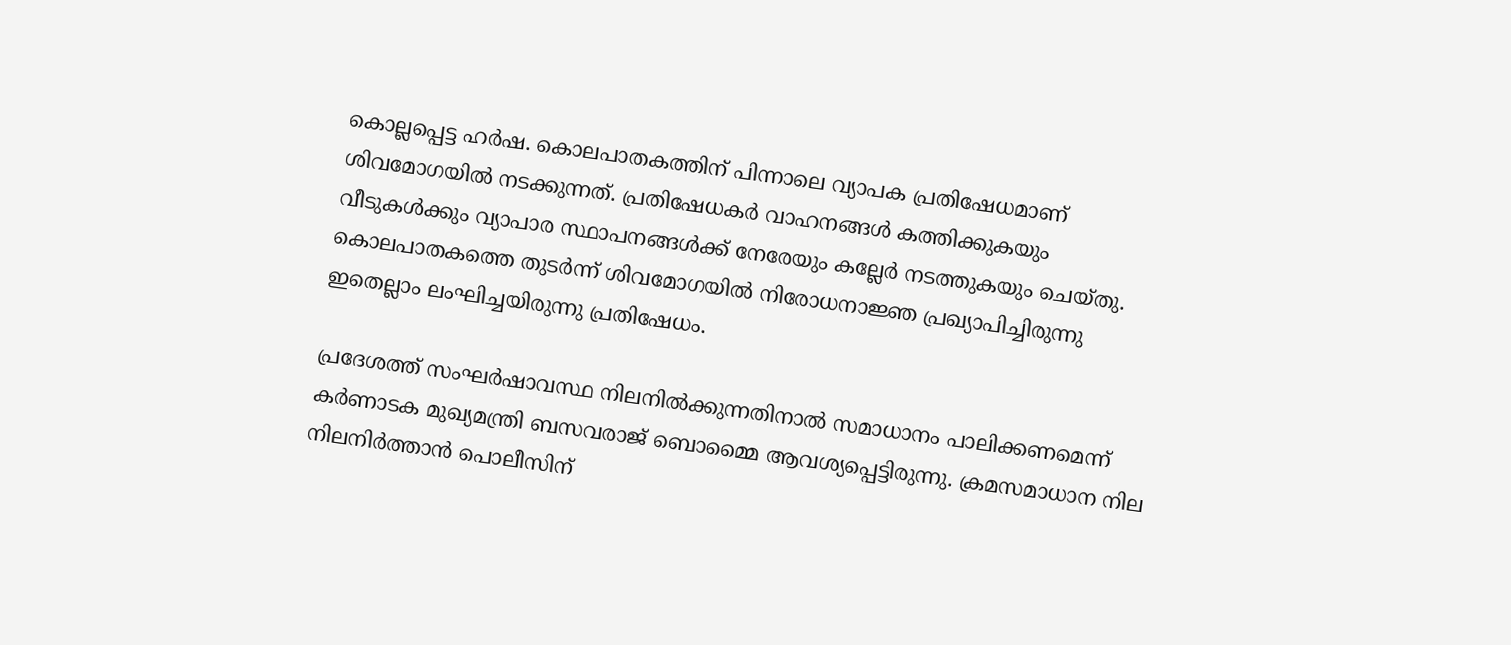കൊല്ലപ്പെട്ട ഹർഷ. കൊലപാതകത്തിന് പിന്നാലെ വ്യാപക പ്രതിഷേധമാണ് ശിവമോഗയിൽ നടക്കുന്നത്. പ്രതിഷേധകർ വാഹനങ്ങൾ കത്തിക്കുകയും വീടുകൾക്കും വ്യാപാര സ്ഥാപനങ്ങൾക്ക് നേരേയും കല്ലേർ നടത്തുകയും ചെയ്തു. കൊലപാതകത്തെ തുടർന്ന് ശിവമോഗയിൽ നിരോധനാജ്ഞ പ്രഖ്യാപിച്ചിരുന്നു ഇതെല്ലാം ലംഘിച്ചയിരുന്നു പ്രതിഷേധം.

പ്രദേശത്ത് സംഘർഷാവസ്ഥ നിലനിൽക്കുന്നതിനാൽ സമാധാനം പാലിക്കണമെന്ന് കർണാടക മുഖ്യമന്ത്രി ബസവരാജ് ബൊമ്മൈ ആവശ്യപ്പെട്ടിരുന്നു. ക്രമസമാധാന നില നിലനിർത്താൻ പൊലീസിന്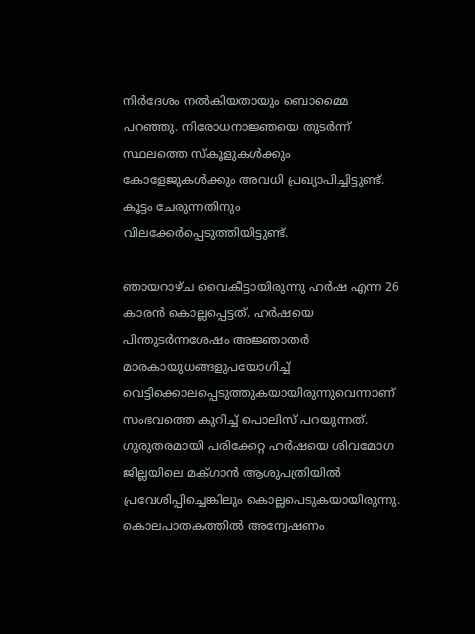നിർദേശം നൽകിയതായും ബൊമ്മൈ പറഞ്ഞു. നിരോധനാജ്ഞയെ തുടർന്ന് സ്ഥലത്തെ സ്കൂളുകൾക്കും കോളേജുകൾക്കും അവധി പ്രഖ്യാപിച്ചിട്ടുണ്ട്. കൂട്ടം ചേരുന്നതിനും വിലക്കേർപ്പെടുത്തിയിട്ടുണ്ട്.

ഞായറാഴ്ച വൈകീട്ടായിരുന്നു ഹര്‍ഷ എന്ന 26 കാരന്‍ കൊല്ലപ്പെട്ടത്. ഹര്‍ഷയെ പിന്തുടര്‍ന്നശേഷം അജ്ഞാതര്‍ മാരകായുധങ്ങളുപയോഗിച്ച് വെട്ടിക്കൊലപ്പെടുത്തുകയായിരുന്നുവെന്നാണ് സംഭവത്തെ കുറിച്ച് പൊലിസ് പറയുന്നത്. ഗുരുതരമായി പരിക്കേറ്റ ഹര്‍ഷയെ ശിവമോഗ ജില്ലയിലെ മക്ഗാന്‍ ആശുപത്രിയില്‍ പ്രവേശിപ്പിച്ചെങ്കിലും കൊല്ലപെടുകയായിരുന്നു. കൊലപാതകത്തില്‍ അന്വേഷണം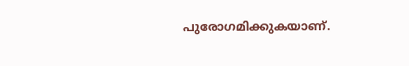പുരോഗമിക്കുകയാണ്.